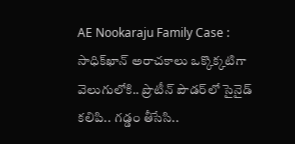AE Nookaraju Family Case : సాధిక్‌ఖాన్‌ అరాచకాలు ఒక్కొక్కటిగా వెలుగులోకి.. ప్రొటీన్ పౌడర్‌లో సైనైడ్ కలిపి.. గడ్డం తీసేసి..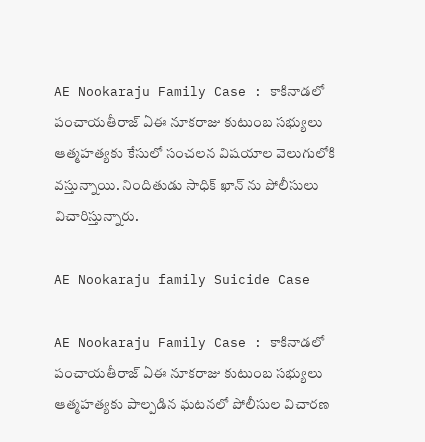AE Nookaraju Family Case : కాకినాడలో పంచాయతీరాజ్ ఏఈ నూకరాజు కుటుంబ సభ్యులు ఆత్మహత్యకు కేసులో సంచలన విషయాల వెలుగులోకి వస్తున్నాయి. నిందితుడు సాధిక్ ఖాన్ ను పోలీసులు విచారిస్తున్నారు.

AE Nookaraju family Suicide Case

AE Nookaraju Family Case : కాకినాడలో పంచాయతీరాజ్ ఏఈ నూకరాజు కుటుంబ సభ్యులు ఆత్మహత్యకు పాల్పడిన ఘటనలో పోలీసుల విచారణ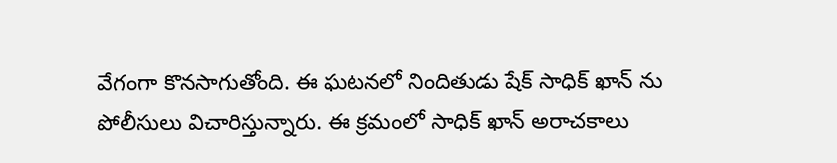వేగంగా కొనసాగుతోంది. ఈ ఘటనలో నిందితుడు షేక్ సాధిక్ ఖాన్ ను పోలీసులు విచారిస్తున్నారు. ఈ క్రమంలో సాధిక్ ఖాన్ అరాచకాలు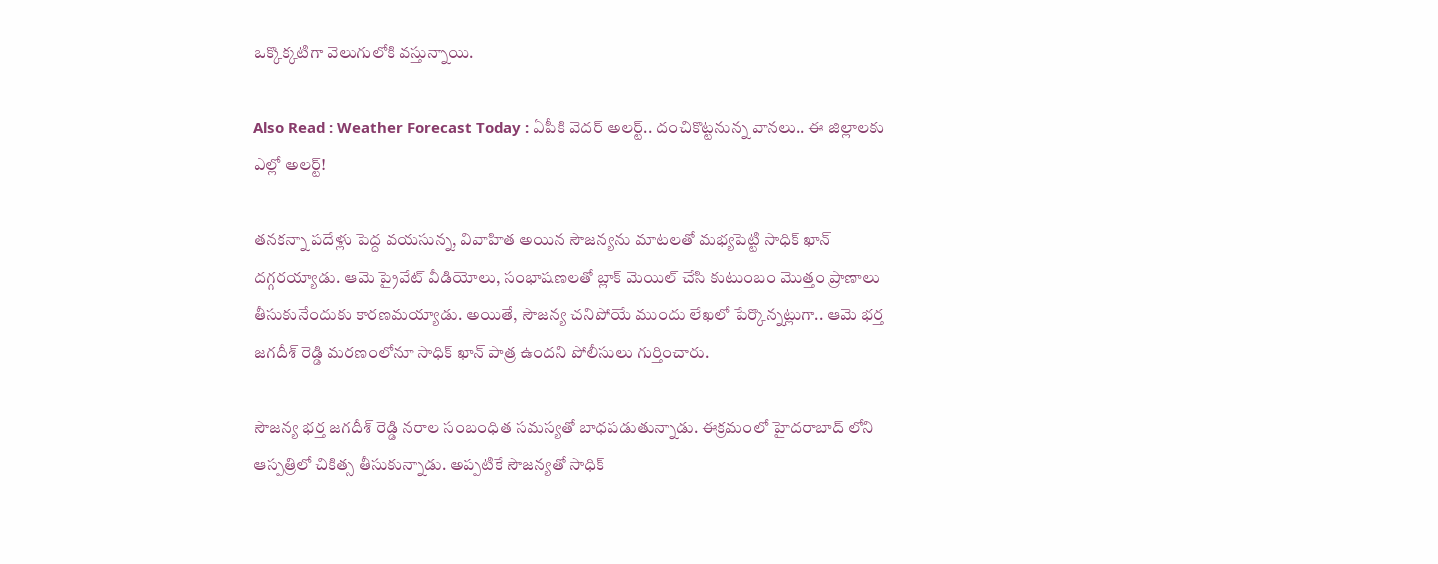ఒక్కొక్కటిగా వెలుగులోకి వస్తున్నాయి.

Also Read : Weather Forecast Today : ఏపీకి వెదర్ అలర్ట్.. దంచికొట్టనున్న వానలు.. ఈ జిల్లాలకు ఎల్లో అలర్ట్!

తనకన్నా పదేళ్లు పెద్ద వయసున్న, వివాహిత అయిన సౌజన్యను మాటలతో మభ్యపెట్టి సాధిక్ ఖాన్ దగ్గరయ్యాడు. ఆమె ప్రైవేట్ వీడియోలు, సంభాషణలతో బ్లాక్ మెయిల్ చేసి కుటుంబం మొత్తం ప్రాణాలు తీసుకునేందుకు కారణమయ్యాడు. అయితే, సౌజన్య చనిపోయే ముందు లేఖలో పేర్కొన్నట్లుగా.. ఆమె భర్త జగదీశ్ రెడ్డి మరణంలోనూ సాధిక్ ఖాన్ పాత్ర ఉందని పోలీసులు గుర్తించారు.

సౌజన్య భర్త జగదీశ్ రెడ్డి నరాల సంబంధిత సమస్యతో బాధపడుతున్నాడు. ఈక్రమంలో హైదరాబాద్ లోని ఆస్పత్రిలో చికిత్స తీసుకున్నాడు. అప్పటికే సౌజన్యతో సాధిక్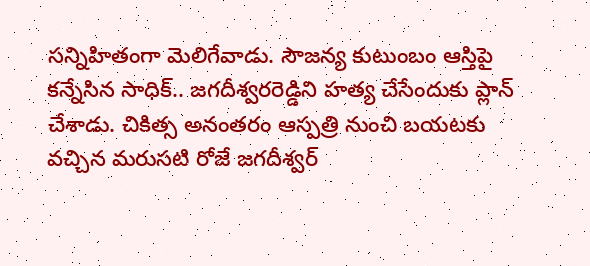సన్నిహితంగా మెలిగేవాడు. సౌజన్య కుటుంబం ఆస్తిపై కన్నేసిన సాధిక్.. జగదీశ్వరరెడ్డిని హత్య చేసేందుకు ప్లాన్ చేశాడు. చికిత్స అనంతరం ఆస్పత్రి నుంచి బయటకు వచ్చిన మరుసటి రోజే జగదీశ్వర్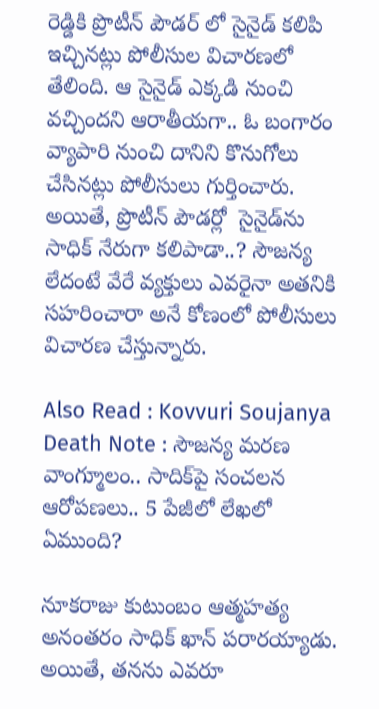రెడ్డికి ప్రొటీన్ పౌడర్ లో సైనైడ్ కలిపి ఇచ్చినట్లు పోలీసుల విచారణలో తేలింది. ఆ సైనైడ్ ఎక్కడి నుంచి వచ్చిందని ఆరాతీయగా.. ఓ బంగారం వ్యాపారి నుంచి దానిని కొనుగోలు చేసినట్లు పోలీసులు గుర్తించారు. అయితే, ప్రొటీన్ పౌడర్లో  సైనైడ్‌ను సాధిక్ నేరుగా కలిపాడా..? సౌజన్య లేదంటే వేరే వ్యక్తులు ఎవరైనా అతనికి సహరించారా అనే కోణంలో పోలీసులు విచారణ చేస్తున్నారు.

Also Read : Kovvuri Soujanya Death Note : సౌజన్య మరణ వాంగ్మూలం.. సాదిక్‌పై సంచలన ఆరోపణలు.. 5 పేజీలో లేఖలో ఏముంది?

నూకరాజు కుటుంబం ఆత్మహత్య అనంతరం సాధిక్ ఖాన్ పరారయ్యాడు. అయితే, తనను ఎవరూ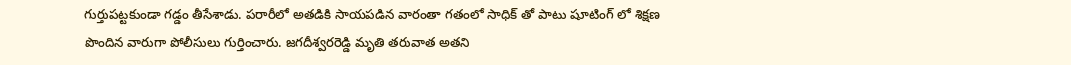గుర్తుపట్టకుండా గడ్డం తీసేశాడు. పరారీలో అతడికి సాయపడిన వారంతా గతంలో సాధిక్ తో పాటు షూటింగ్ లో శిక్షణ పొందిన వారుగా పోలీసులు గుర్తించారు. జగదీశ్వరరెడ్డి మృతి తరువాత అతని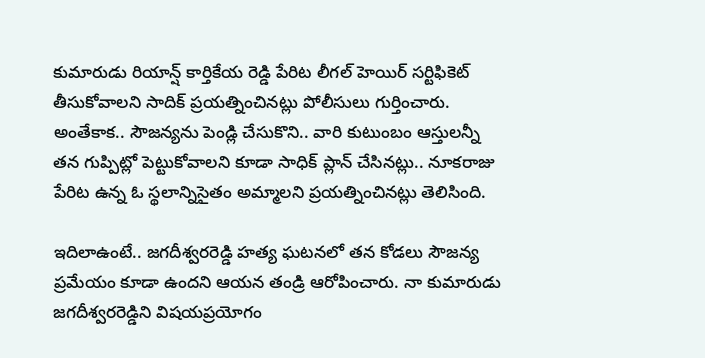కుమారుడు రియాన్ష్ కార్తికేయ రెడ్డి పేరిట లీగల్ హెయిర్ సర్టిఫికెట్ తీసుకోవాలని సాదిక్ ప్రయత్నించినట్లు పోలీసులు గుర్తించారు. అంతేకాక.. సౌజన్యను పెండ్లి చేసుకొని.. వారి కుటుంబం ఆస్తులన్నీ తన గుప్పిట్లో పెట్టుకోవాలని కూడా సాధిక్ ప్లాన్ చేసినట్లు.. నూకరాజు పేరిట ఉన్న ఓ స్థలాన్నిసైతం అమ్మాలని ప్రయత్నించినట్లు తెలిసింది.

ఇదిలాఉంటే.. జగదీశ్వరరెడ్డి హత్య ఘటనలో తన కోడలు సౌజన్య ప్రమేయం కూడా ఉందని ఆయన తండ్రి ఆరోపించారు. నా కుమారుడు జగదీశ్వరరెడ్డిని విషయప్రయోగం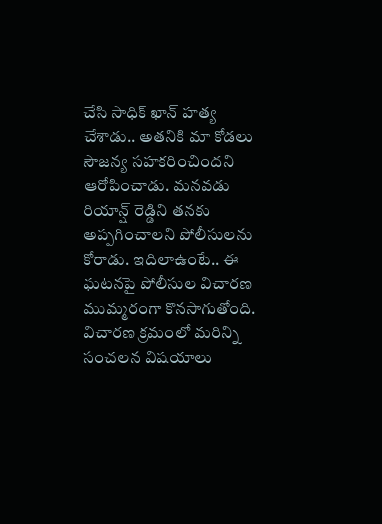చేసి సాధిక్ ఖాన్ హత్య చేశాడు.. అతనికి మా కోడలు సౌజన్య సహకరించిందని ఆరోపించాడు. మనవడు రియాన్ష్ రెడ్డిని తనకు అప్పగించాలని పోలీసులను కోరాడు. ఇదిలాఉంటే.. ఈ ఘటనపై పోలీసుల విచారణ ముమ్మరంగా కొనసాగుతోంది. విచారణ క్రమంలో మరిన్ని సంచలన విషయాలు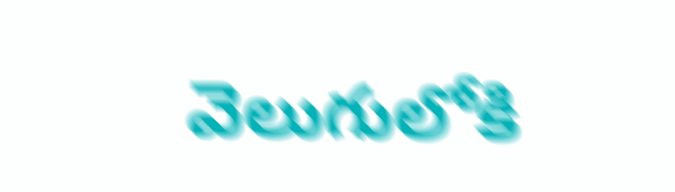వెలుగులోకి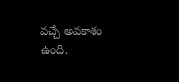వచ్చే అవకాశం ఉంది.